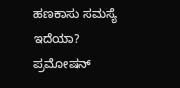ಹಣಕಾಸು ಸಮಸ್ಯೆ ಇದೆಯಾ? ಪ್ರಮೋಷನ್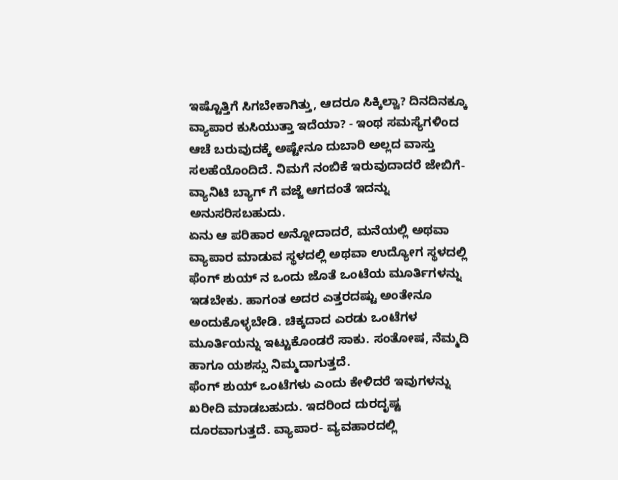ಇಷ್ಟೊತ್ತಿಗೆ ಸಿಗಬೇಕಾಗಿತ್ತು, ಆದರೂ ಸಿಕ್ಕಿಲ್ವಾ? ದಿನದಿನಕ್ಕೂ ವ್ಯಾಪಾರ ಕುಸಿಯುತ್ತಾ ಇದೆಯಾ? - ಇಂಥ ಸಮಸ್ಯೆಗಳಿಂದ ಆಚೆ ಬರುವುದಕ್ಕೆ ಅಷ್ಟೇನೂ ದುಬಾರಿ ಅಲ್ಲದ ವಾಸ್ತು ಸಲಹೆಯೊಂದಿದೆ. ನಿಮಗೆ ನಂಬಿಕೆ ಇರುವುದಾದರೆ ಜೇಬಿಗೆ- ವ್ಯಾನಿಟಿ ಬ್ಯಾಗ್ ಗೆ ವಜ್ಜೆ ಆಗದಂತೆ ಇದನ್ನು ಅನುಸರಿಸಬಹುದು.
ಏನು ಆ ಪರಿಹಾರ ಅನ್ನೋದಾದರೆ, ಮನೆಯಲ್ಲಿ ಅಥವಾ ವ್ಯಾಪಾರ ಮಾಡುವ ಸ್ಥಳದಲ್ಲಿ ಅಥವಾ ಉದ್ಯೋಗ ಸ್ಥಳದಲ್ಲಿ ಫೆಂಗ್ ಶುಯ್ ನ ಒಂದು ಜೊತೆ ಒಂಟೆಯ ಮೂರ್ತಿಗಳನ್ನು ಇಡಬೇಕು. ಹಾಗಂತ ಅದರ ಎತ್ತರದಷ್ಟು ಅಂತೇನೂ ಅಂದುಕೊಳ್ಳಬೇಡಿ. ಚಿಕ್ಕದಾದ ಎರಡು ಒಂಟೆಗಳ ಮೂರ್ತಿಯನ್ನು ಇಟ್ಟುಕೊಂಡರೆ ಸಾಕು. ಸಂತೋಷ, ನೆಮ್ಮದಿ ಹಾಗೂ ಯಶಸ್ಸು ನಿಮ್ಮದಾಗುತ್ತದೆ.
ಫೆಂಗ್ ಶುಯ್ ಒಂಟೆಗಳು ಎಂದು ಕೇಳಿದರೆ ಇವುಗಳನ್ನು ಖರೀದಿ ಮಾಡಬಹುದು. ಇದರಿಂದ ದುರದೃಷ್ಟ ದೂರವಾಗುತ್ತದೆ. ವ್ಯಾಪಾರ- ವ್ಯವಹಾರದಲ್ಲಿ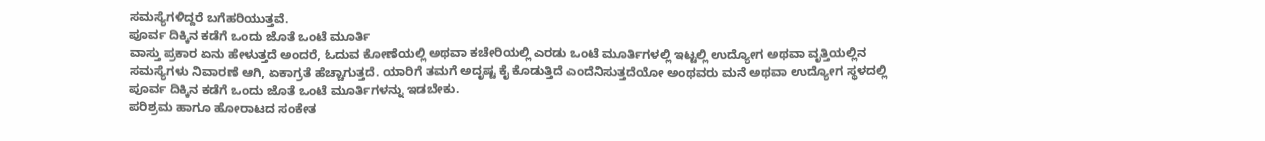ಸಮಸ್ಯೆಗಳಿದ್ದರೆ ಬಗೆಹರಿಯುತ್ತವೆ.
ಪೂರ್ವ ದಿಕ್ಕಿನ ಕಡೆಗೆ ಒಂದು ಜೊತೆ ಒಂಟೆ ಮೂರ್ತಿ
ವಾಸ್ತು ಪ್ರಕಾರ ಏನು ಹೇಳುತ್ತದೆ ಅಂದರೆ, ಓದುವ ಕೋಣೆಯಲ್ಲಿ ಅಥವಾ ಕಚೇರಿಯಲ್ಲಿ ಎರಡು ಒಂಟೆ ಮೂರ್ತಿಗಳಲ್ಲಿ ಇಟ್ಟಲ್ಲಿ ಉದ್ಯೋಗ ಅಥವಾ ವೃತ್ತಿಯಲ್ಲಿನ ಸಮಸ್ಯೆಗಳು ನಿವಾರಣೆ ಆಗಿ, ಏಕಾಗ್ರತೆ ಹೆಚ್ಚಾಗುತ್ತದೆ. ಯಾರಿಗೆ ತಮಗೆ ಅದೃಷ್ಟ ಕೈ ಕೊಡುತ್ತಿದೆ ಎಂದೆನಿಸುತ್ತದೆಯೋ ಅಂಥವರು ಮನೆ ಅಥವಾ ಉದ್ಯೋಗ ಸ್ಥಳದಲ್ಲಿ ಪೂರ್ವ ದಿಕ್ಕಿನ ಕಡೆಗೆ ಒಂದು ಜೊತೆ ಒಂಟೆ ಮೂರ್ತಿಗಳನ್ನು ಇಡಬೇಕು.
ಪರಿಶ್ರಮ ಹಾಗೂ ಹೋರಾಟದ ಸಂಕೇತ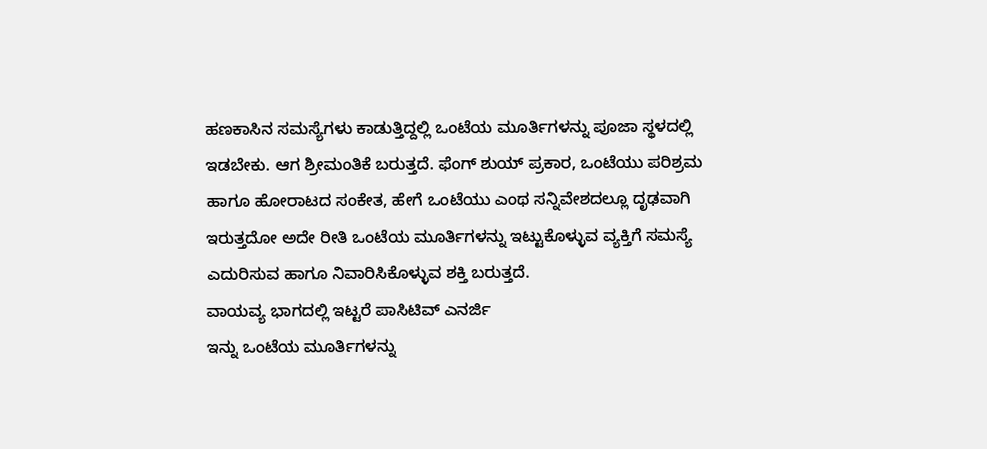ಹಣಕಾಸಿನ ಸಮಸ್ಯೆಗಳು ಕಾಡುತ್ತಿದ್ದಲ್ಲಿ ಒಂಟೆಯ ಮೂರ್ತಿಗಳನ್ನು ಪೂಜಾ ಸ್ಥಳದಲ್ಲಿ ಇಡಬೇಕು. ಆಗ ಶ್ರೀಮಂತಿಕೆ ಬರುತ್ತದೆ. ಫೆಂಗ್ ಶುಯ್ ಪ್ರಕಾರ, ಒಂಟೆಯು ಪರಿಶ್ರಮ ಹಾಗೂ ಹೋರಾಟದ ಸಂಕೇತ, ಹೇಗೆ ಒಂಟೆಯು ಎಂಥ ಸನ್ನಿವೇಶದಲ್ಲೂ ದೃಢವಾಗಿ ಇರುತ್ತದೋ ಅದೇ ರೀತಿ ಒಂಟೆಯ ಮೂರ್ತಿಗಳನ್ನು ಇಟ್ಟುಕೊಳ್ಳುವ ವ್ಯಕ್ತಿಗೆ ಸಮಸ್ಯೆ ಎದುರಿಸುವ ಹಾಗೂ ನಿವಾರಿಸಿಕೊಳ್ಳುವ ಶಕ್ತಿ ಬರುತ್ತದೆ.
ವಾಯವ್ಯ ಭಾಗದಲ್ಲಿ ಇಟ್ಟರೆ ಪಾಸಿಟಿವ್ ಎನರ್ಜಿ
ಇನ್ನು ಒಂಟೆಯ ಮೂರ್ತಿಗಳನ್ನು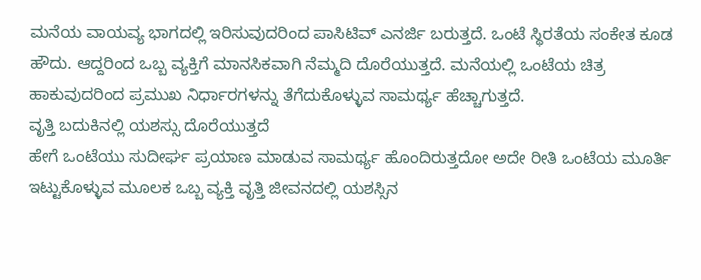ಮನೆಯ ವಾಯವ್ಯ ಭಾಗದಲ್ಲಿ ಇರಿಸುವುದರಿಂದ ಪಾಸಿಟಿವ್ ಎನರ್ಜಿ ಬರುತ್ತದೆ. ಒಂಟೆ ಸ್ಥಿರತೆಯ ಸಂಕೇತ ಕೂಡ ಹೌದು. ಆದ್ದರಿಂದ ಒಬ್ಬ ವ್ಯಕ್ತಿಗೆ ಮಾನಸಿಕವಾಗಿ ನೆಮ್ಮದಿ ದೊರೆಯುತ್ತದೆ. ಮನೆಯಲ್ಲಿ ಒಂಟೆಯ ಚಿತ್ರ ಹಾಕುವುದರಿಂದ ಪ್ರಮುಖ ನಿರ್ಧಾರಗಳನ್ನು ತೆಗೆದುಕೊಳ್ಳುವ ಸಾಮರ್ಥ್ಯ ಹೆಚ್ಚಾಗುತ್ತದೆ.
ವೃತ್ತಿ ಬದುಕಿನಲ್ಲಿ ಯಶಸ್ಸು ದೊರೆಯುತ್ತದೆ
ಹೇಗೆ ಒಂಟೆಯು ಸುದೀರ್ಘ ಪ್ರಯಾಣ ಮಾಡುವ ಸಾಮರ್ಥ್ಯ ಹೊಂದಿರುತ್ತದೋ ಅದೇ ರೀತಿ ಒಂಟೆಯ ಮೂರ್ತಿ ಇಟ್ಟುಕೊಳ್ಳುವ ಮೂಲಕ ಒಬ್ಬ ವ್ಯಕ್ತಿ ವೃತ್ತಿ ಜೀವನದಲ್ಲಿ ಯಶಸ್ಸಿನ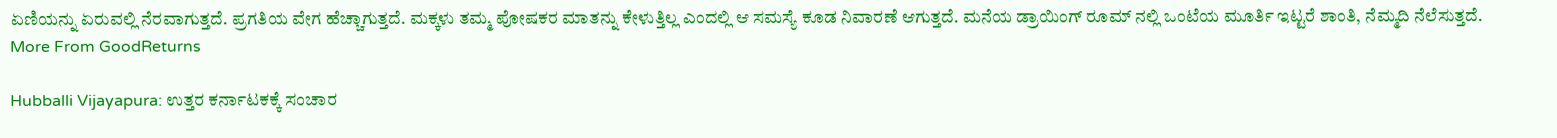ಏಣಿಯನ್ನು ಏರುವಲ್ಲಿ ನೆರವಾಗುತ್ತದೆ. ಪ್ರಗತಿಯ ವೇಗ ಹೆಚ್ಚಾಗುತ್ತದೆ. ಮಕ್ಕಳು ತಮ್ಮ ಪೋಷಕರ ಮಾತನ್ನು ಕೇಳುತ್ತಿಲ್ಲ ಎಂದಲ್ಲಿ ಆ ಸಮಸ್ಯೆ ಕೂಡ ನಿವಾರಣೆ ಆಗುತ್ತದೆ. ಮನೆಯ ಡ್ರಾಯಿಂಗ್ ರೂಮ್ ನಲ್ಲಿ ಒಂಟೆಯ ಮೂರ್ತಿ ಇಟ್ಟರೆ ಶಾಂತಿ, ನೆಮ್ಮದಿ ನೆಲೆಸುತ್ತದೆ.
More From GoodReturns

Hubballi Vijayapura: ಉತ್ತರ ಕರ್ನಾಟಕಕ್ಕೆ ಸಂಚಾರ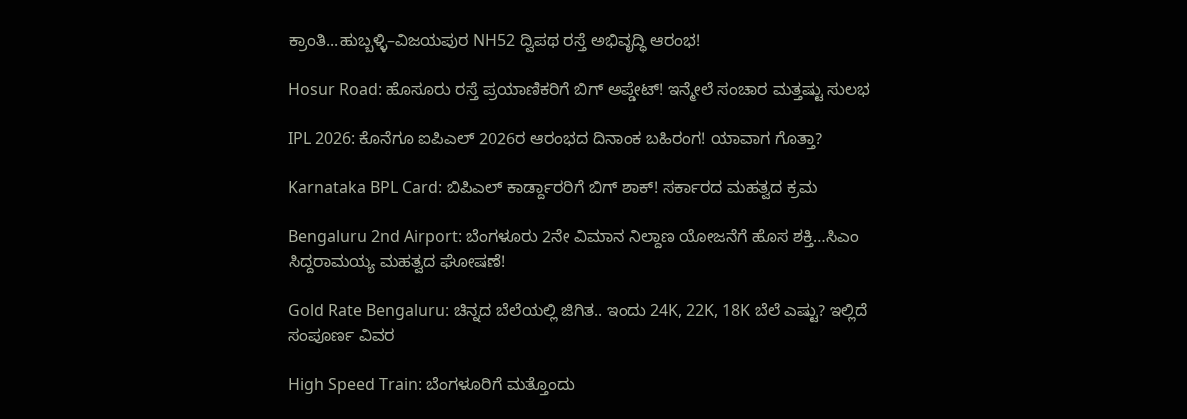ಕ್ರಾಂತಿ...ಹುಬ್ಬಳ್ಳಿ–ವಿಜಯಪುರ NH52 ದ್ವಿಪಥ ರಸ್ತೆ ಅಭಿವೃದ್ಧಿ ಆರಂಭ!

Hosur Road: ಹೊಸೂರು ರಸ್ತೆ ಪ್ರಯಾಣಿಕರಿಗೆ ಬಿಗ್ ಅಪ್ಡೇಟ್! ಇನ್ಮೇಲೆ ಸಂಚಾರ ಮತ್ತಷ್ಟು ಸುಲಭ

IPL 2026: ಕೊನೆಗೂ ಐಪಿಎಲ್ 2026ರ ಆರಂಭದ ದಿನಾಂಕ ಬಹಿರಂಗ! ಯಾವಾಗ ಗೊತ್ತಾ?

Karnataka BPL Card: ಬಿಪಿಎಲ್ ಕಾರ್ಡ್ದಾರರಿಗೆ ಬಿಗ್ ಶಾಕ್! ಸರ್ಕಾರದ ಮಹತ್ವದ ಕ್ರಮ

Bengaluru 2nd Airport: ಬೆಂಗಳೂರು 2ನೇ ವಿಮಾನ ನಿಲ್ದಾಣ ಯೋಜನೆಗೆ ಹೊಸ ಶಕ್ತಿ…ಸಿಎಂ ಸಿದ್ದರಾಮಯ್ಯ ಮಹತ್ವದ ಘೋಷಣೆ!

Gold Rate Bengaluru: ಚಿನ್ನದ ಬೆಲೆಯಲ್ಲಿ ಜಿಗಿತ.. ಇಂದು 24K, 22K, 18K ಬೆಲೆ ಎಷ್ಟು? ಇಲ್ಲಿದೆ ಸಂಪೂರ್ಣ ವಿವರ

High Speed Train: ಬೆಂಗಳೂರಿಗೆ ಮತ್ತೊಂದು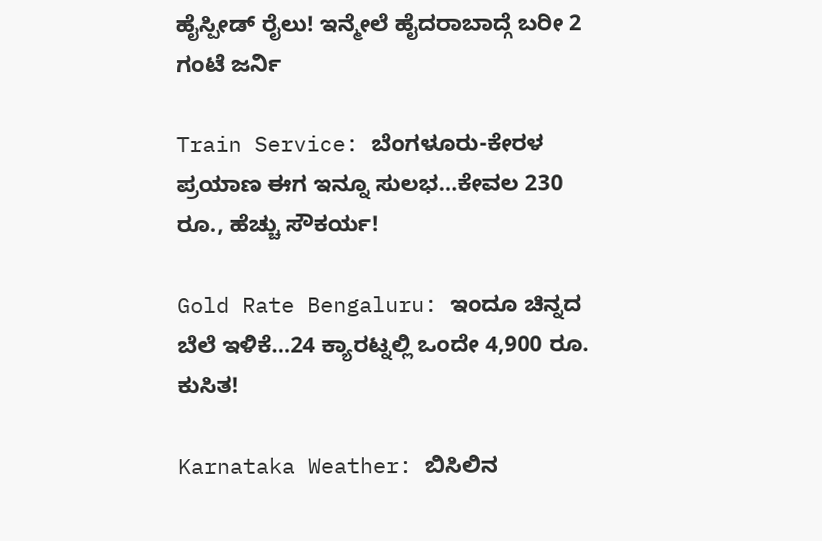ಹೈಸ್ಪೀಡ್ ರೈಲು! ಇನ್ಮೇಲೆ ಹೈದರಾಬಾದ್ಗೆ ಬರೀ 2 ಗಂಟೆ ಜರ್ನಿ

Train Service: ಬೆಂಗಳೂರು-ಕೇರಳ ಪ್ರಯಾಣ ಈಗ ಇನ್ನೂ ಸುಲಭ…ಕೇವಲ 230 ರೂ., ಹೆಚ್ಚು ಸೌಕರ್ಯ!

Gold Rate Bengaluru: ಇಂದೂ ಚಿನ್ನದ ಬೆಲೆ ಇಳಿಕೆ…24 ಕ್ಯಾರಟ್ನಲ್ಲಿ ಒಂದೇ 4,900 ರೂ. ಕುಸಿತ!

Karnataka Weather: ಬಿಸಿಲಿನ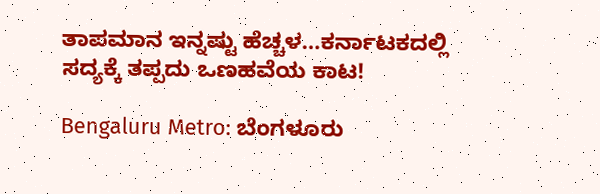ತಾಪಮಾನ ಇನ್ನಷ್ಟು ಹೆಚ್ಚಳ…ಕರ್ನಾಟಕದಲ್ಲಿ ಸದ್ಯಕ್ಕೆ ತಪ್ಪದು ಒಣಹವೆಯ ಕಾಟ!

Bengaluru Metro: ಬೆಂಗಳೂರು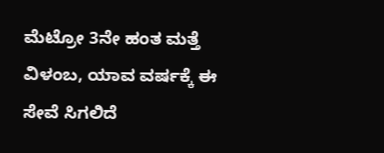ಮೆಟ್ರೋ 3ನೇ ಹಂತ ಮತ್ತೆ ವಿಳಂಬ, ಯಾವ ವರ್ಷಕ್ಕೆ ಈ ಸೇವೆ ಸಿಗಲಿದೆ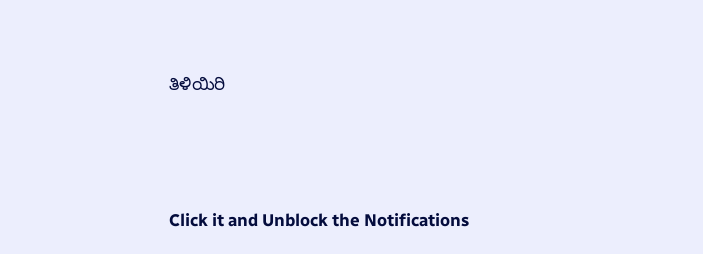ತಿಳಿಯಿರಿ



Click it and Unblock the Notifications